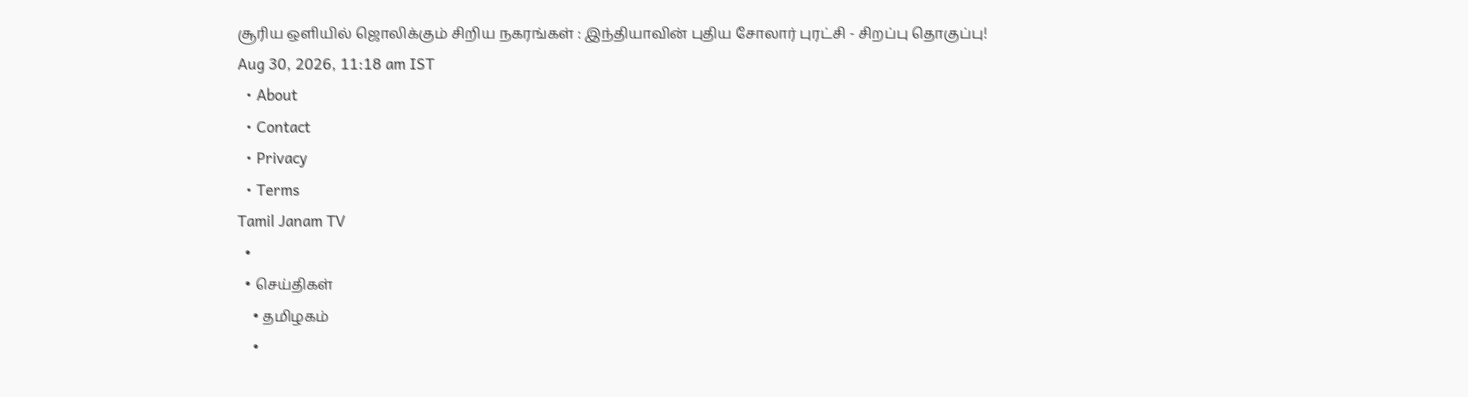சூரிய ஒளியில் ஜொலிக்கும் சிறிய நகரங்கள் : இந்தியாவின் புதிய சோலார் புரட்சி - சிறப்பு தொகுப்பு!
Aug 30, 2026, 11:18 am IST
  • About
  • Contact
  • Privacy
  • Terms
Tamil Janam TV
  •
  • செய்திகள்
    • தமிழகம்
    •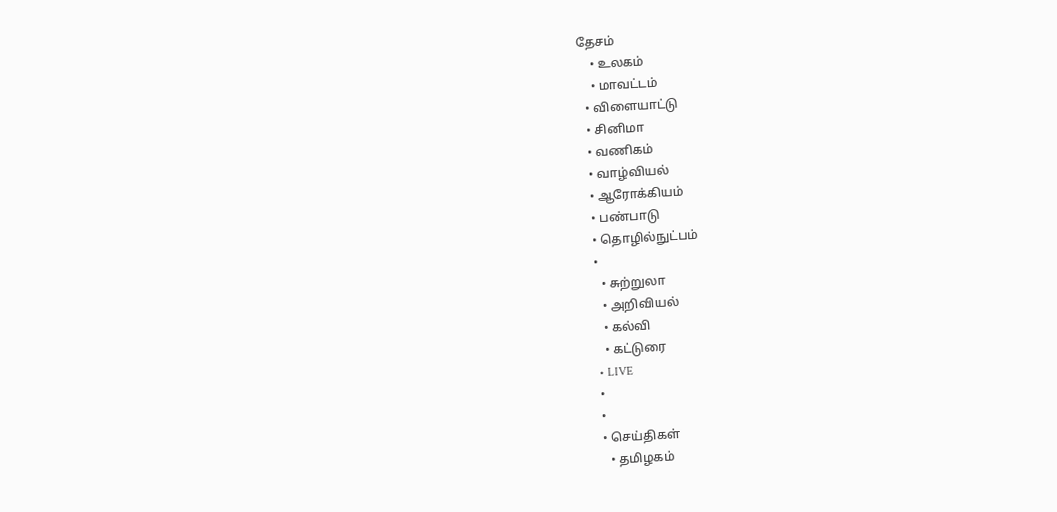தேசம்
    • உலகம்
    • மாவட்டம்
  • விளையாட்டு
  • சினிமா
  • வணிகம்
  • வாழ்வியல்
  • ஆரோக்கியம்
  • பண்பாடு
  • தொழில்நுட்பம்
  •
    • சுற்றுலா
    • அறிவியல்
    • கல்வி
    • கட்டுரை
  • LIVE
  •
  •
  • செய்திகள்
    • தமிழகம்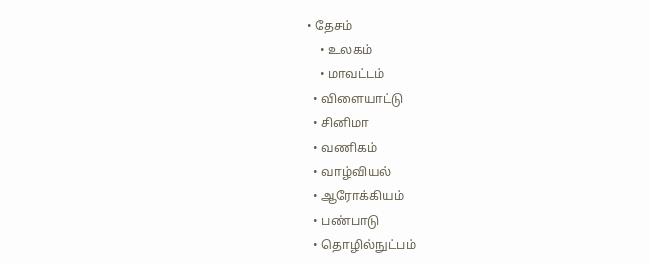• தேசம்
    • உலகம்
    • மாவட்டம்
  • விளையாட்டு
  • சினிமா
  • வணிகம்
  • வாழ்வியல்
  • ஆரோக்கியம்
  • பண்பாடு
  • தொழில்நுட்பம்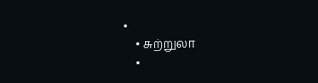•
    • சுற்றுலா
    •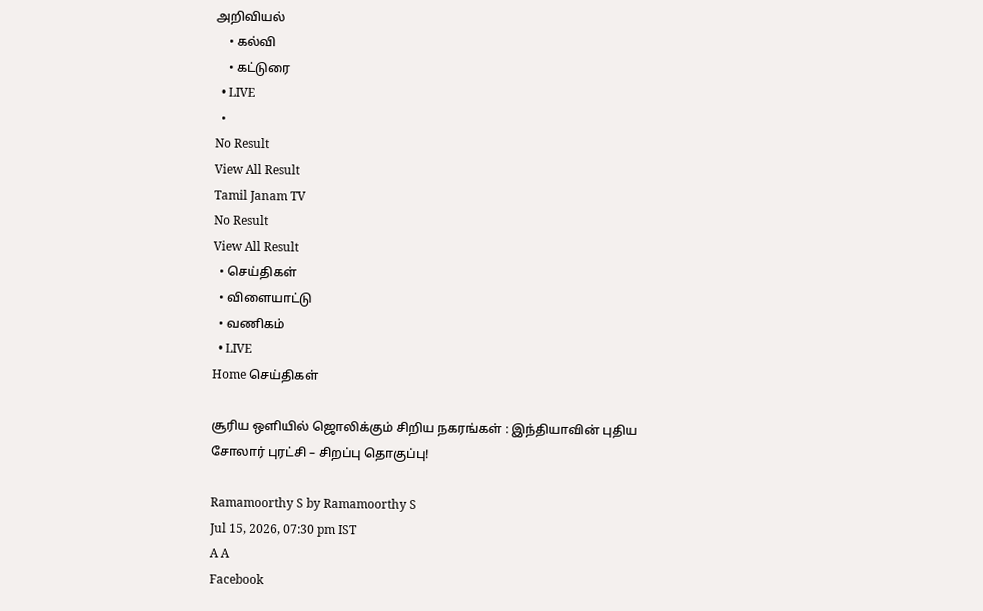அறிவியல்
    • கல்வி
    • கட்டுரை
  • LIVE
  •
No Result
View All Result
Tamil Janam TV
No Result
View All Result
  • செய்திகள்
  • விளையாட்டு
  • வணிகம்
  • LIVE
Home செய்திகள்

சூரிய ஒளியில் ஜொலிக்கும் சிறிய நகரங்கள் : இந்தியாவின் புதிய சோலார் புரட்சி – சிறப்பு தொகுப்பு!

Ramamoorthy S by Ramamoorthy S
Jul 15, 2026, 07:30 pm IST
A A
Facebook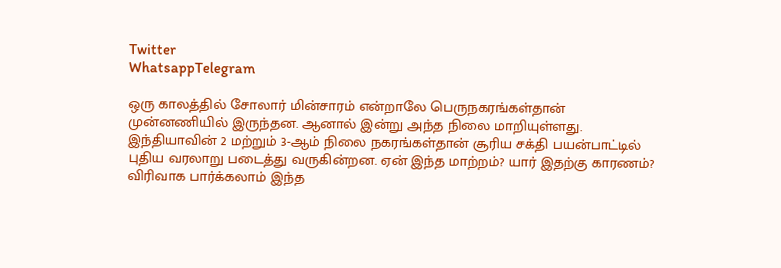Twitter
WhatsappTelegram

ஒரு காலத்தில் சோலார் மின்சாரம் என்றாலே பெருநகரங்கள்தான் முன்னணியில் இருந்தன. ஆனால் இன்று அந்த நிலை மாறியுள்ளது. இந்தியாவின் 2 மற்றும் 3-ஆம் நிலை நகரங்கள்தான் சூரிய சக்தி பயன்பாட்டில் புதிய வரலாறு படைத்து வருகின்றன. ஏன் இந்த மாற்றம்? யார் இதற்கு காரணம்? விரிவாக பார்க்கலாம் இந்த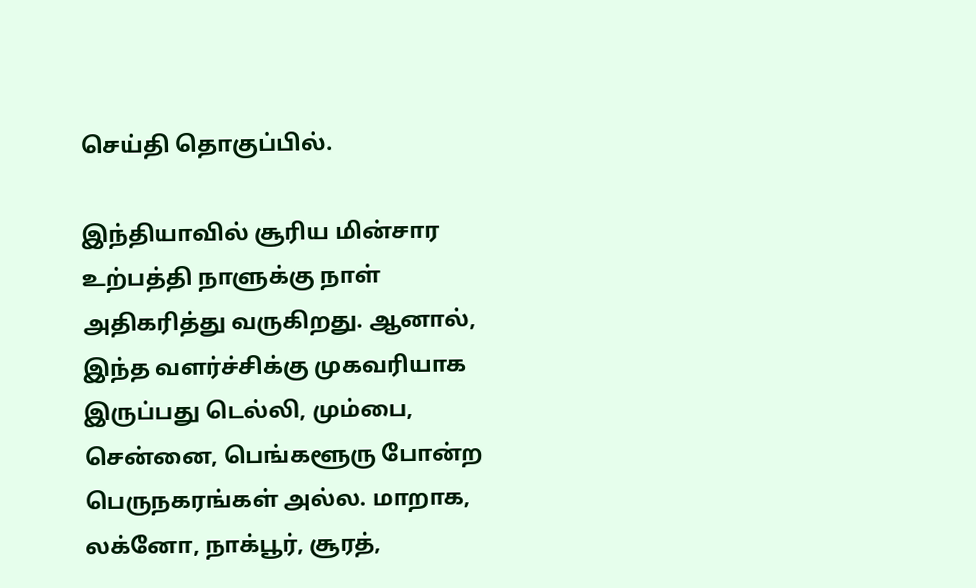செய்தி தொகுப்பில்.

இந்தியாவில் சூரிய மின்சார உற்பத்தி நாளுக்கு நாள் அதிகரித்து வருகிறது. ஆனால், இந்த வளர்ச்சிக்கு முகவரியாக இருப்பது டெல்லி, மும்பை, சென்னை, பெங்களூரு போன்ற பெருநகரங்கள் அல்ல. மாறாக, லக்னோ, நாக்பூர், சூரத்,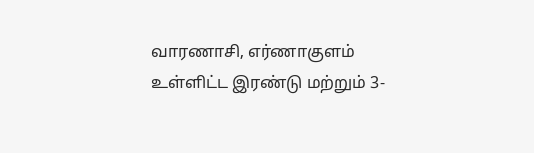வாரணாசி, எர்ணாகுளம் உள்ளிட்ட இரண்டு மற்றும் 3-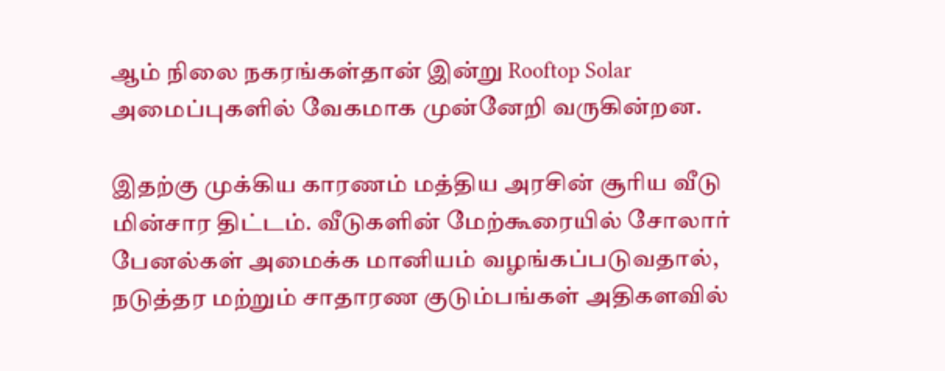ஆம் நிலை நகரங்கள்தான் இன்று Rooftop Solar அமைப்புகளில் வேகமாக முன்னேறி வருகின்றன.

இதற்கு முக்கிய காரணம் மத்திய அரசின் சூரிய வீடு மின்சார திட்டம். வீடுகளின் மேற்கூரையில் சோலார் பேனல்கள் அமைக்க மானியம் வழங்கப்படுவதால், நடுத்தர மற்றும் சாதாரண குடும்பங்கள் அதிகளவில்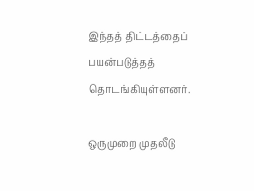இந்தத் திட்டத்தைப் பயன்படுத்தத் தொடங்கியுள்ளனர்.

ஒருமுறை முதலீடு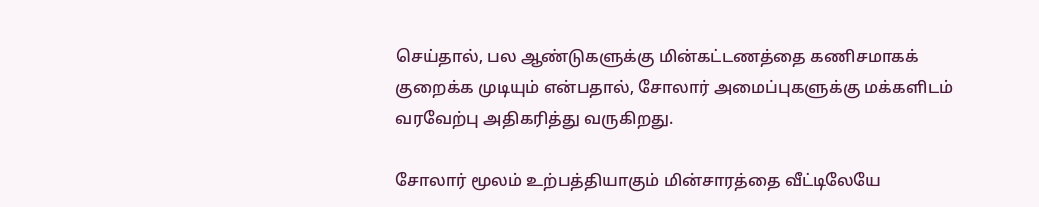செய்தால், பல ஆண்டுகளுக்கு மின்கட்டணத்தை கணிசமாகக் குறைக்க முடியும் என்பதால், சோலார் அமைப்புகளுக்கு மக்களிடம் வரவேற்பு அதிகரித்து வருகிறது.

சோலார் மூலம் உற்பத்தியாகும் மின்சாரத்தை வீட்டிலேயே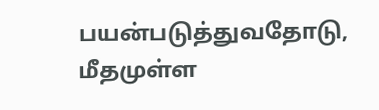பயன்படுத்துவதோடு, மீதமுள்ள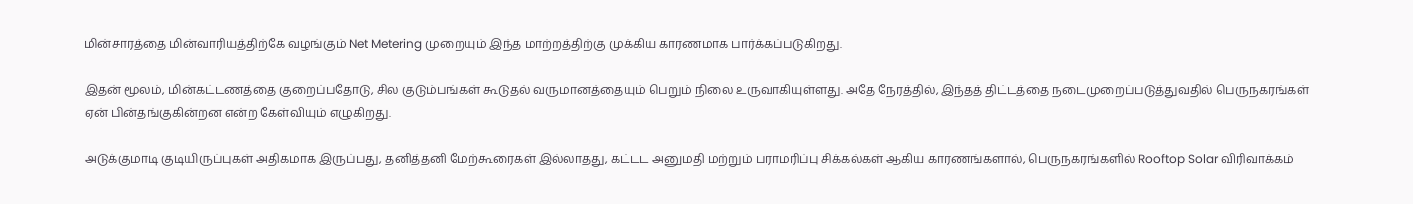மின்சாரத்தை மின்வாரியத்திற்கே வழங்கும் Net Metering முறையும் இந்த மாற்றத்திற்கு முக்கிய காரணமாக பார்க்கப்படுகிறது.

இதன் மூலம், மின்கட்டணத்தை குறைப்பதோடு, சில குடும்பங்கள் கூடுதல் வருமானத்தையும் பெறும் நிலை உருவாகியுள்ளது. அதே நேரத்தில், இந்தத் திட்டத்தை நடைமுறைப்படுத்துவதில் பெருநகரங்கள் ஏன் பின்தங்குகின்றன என்ற கேள்வியும் எழுகிறது.

அடுக்குமாடி குடியிருப்புகள் அதிகமாக இருப்பது, தனித்தனி மேற்கூரைகள் இல்லாதது, கட்டட அனுமதி மற்றும் பராமரிப்பு சிக்கல்கள் ஆகிய காரணங்களால், பெருநகரங்களில் Rooftop Solar விரிவாக்கம்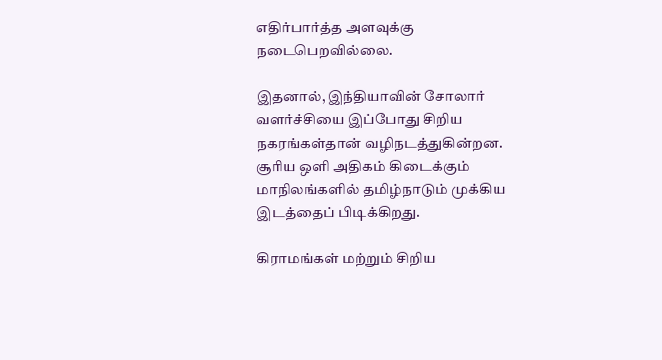எதிர்பார்த்த அளவுக்கு நடைபெறவில்லை.

இதனால், இந்தியாவின் சோலார் வளர்ச்சியை இப்போது சிறிய நகரங்கள்தான் வழிநடத்துகின்றன. சூரிய ஒளி அதிகம் கிடைக்கும் மாநிலங்களில் தமிழ்நாடும் முக்கிய இடத்தைப் பிடிக்கிறது.

கிராமங்கள் மற்றும் சிறிய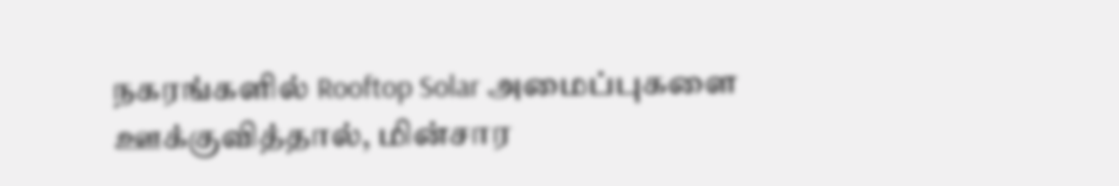நகரங்களில் Rooftop Solar அமைப்புகளை ஊக்குவித்தால், மின்சார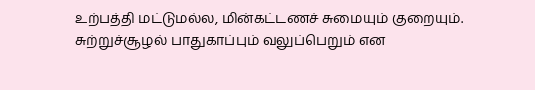உற்பத்தி மட்டுமல்ல, மின்கட்டணச் சுமையும் குறையும். சுற்றுச்சூழல் பாதுகாப்பும் வலுப்பெறும் என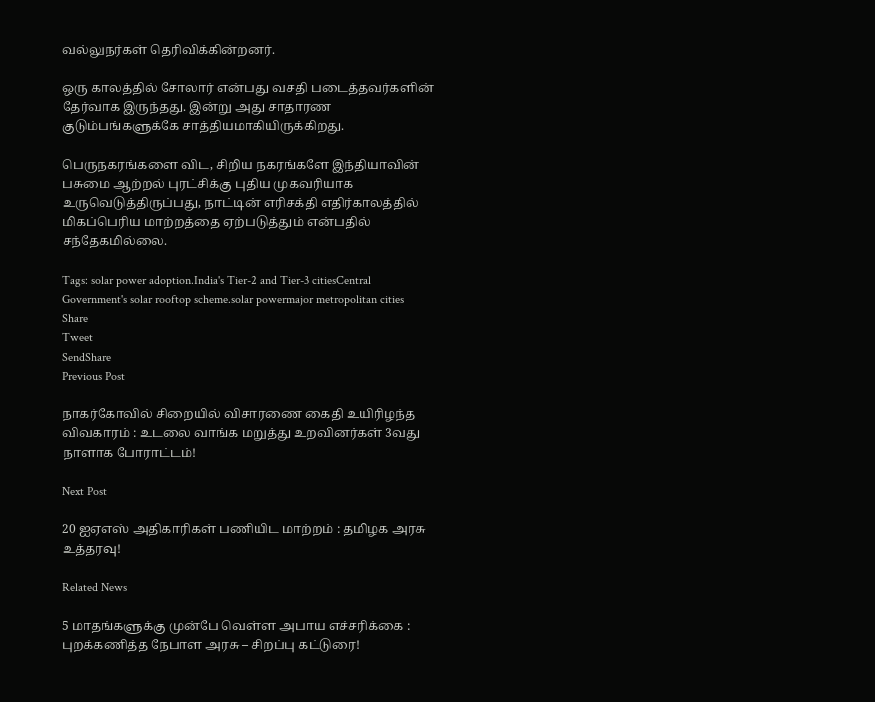வல்லுநர்கள் தெரிவிக்கின்றனர்.

ஒரு காலத்தில் சோலார் என்பது வசதி படைத்தவர்களின் தேர்வாக இருந்தது. இன்று அது சாதாரண குடும்பங்களுக்கே சாத்தியமாகியிருக்கிறது.

பெருநகரங்களை விட, சிறிய நகரங்களே இந்தியாவின் பசுமை ஆற்றல் புரட்சிக்கு புதிய முகவரியாக உருவெடுத்திருப்பது, நாட்டின் எரிசக்தி எதிர்காலத்தில் மிகப்பெரிய மாற்றத்தை ஏற்படுத்தும் என்பதில் சந்தேகமில்லை.

Tags: solar power adoption.India's Tier-2 and Tier-3 citiesCentral Government's solar rooftop scheme.solar powermajor metropolitan cities
Share
Tweet
SendShare
Previous Post

நாகர்கோவில் சிறையில் விசாரணை கைதி உயிரிழந்த விவகாரம் : உடலை வாங்க மறுத்து உறவினர்கள் 3வது நாளாக போராட்டம்!

Next Post

20 ஐஏஎஸ் அதிகாரிகள் பணியிட மாற்றம் : தமிழக அரசு உத்தரவு!

Related News

5 மாதங்களுக்கு முன்பே வெள்ள அபாய எச்சரிக்கை : புறக்கணித்த நேபாள அரசு – சிறப்பு கட்டுரை!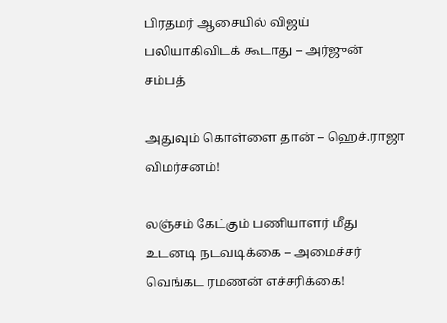பிரதமர் ஆசையில் விஜய் பலியாகிவிடக் கூடாது – அர்ஜுன் சம்பத்

அதுவும் கொள்ளை தான் – ஹெச்.ராஜா விமர்சனம்!

லஞ்சம் கேட்கும் பணியாளர் மீது உடனடி நடவடிக்கை – அமைச்சர் வெங்கட ரமணன் எச்சரிக்கை!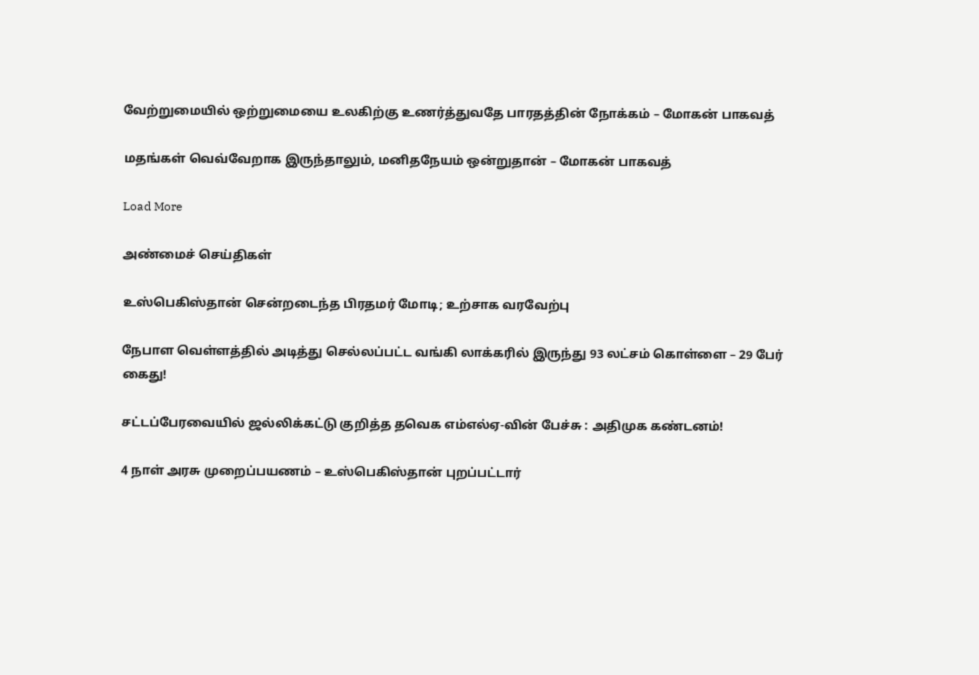வேற்றுமையில் ஒற்றுமையை உலகிற்கு உணர்த்துவதே பாரதத்தின் நோக்கம் – மோகன் பாகவத்

மதங்கள் வெவ்வேறாக இருந்தாலும், மனிதநேயம் ஒன்றுதான் – மோகன் பாகவத்

Load More

அண்மைச் செய்திகள்

உஸ்பெகிஸ்தான் சென்றடைந்த பிரதமர் மோடி; உற்சாக வரவேற்பு

நேபாள வெள்ளத்தில் அடித்து செல்லப்பட்ட வங்கி லாக்கரில் இருந்து 93 லட்சம் கொள்ளை – 29 பேர் கைது!

சட்டப்பேரவையில் ஜல்லிக்கட்டு குறித்த தவெக எம்எல்ஏ-வின் பேச்சு : அதிமுக கண்டனம்!

4 நாள் அரசு முறைப்பயணம் – உஸ்பெகிஸ்தான் புறப்பட்டார்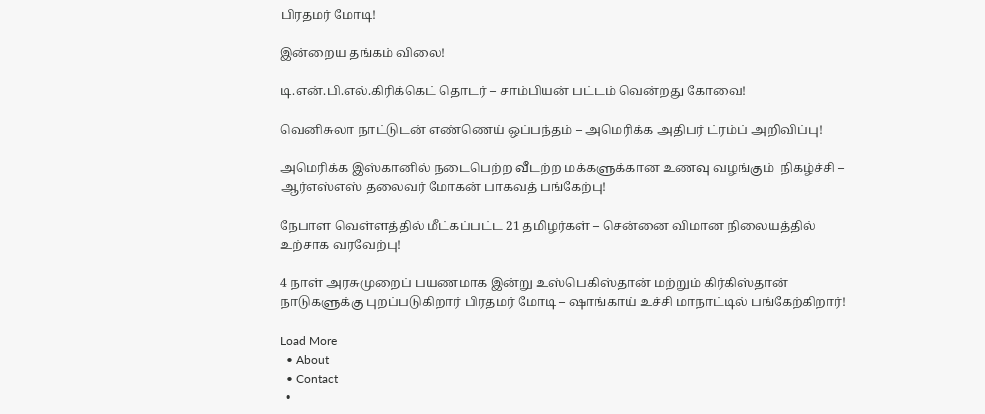பிரதமர் மோடி!

இன்றைய தங்கம் விலை!

டி.என்.பி.எல்.கிரிக்கெட் தொடர் – சாம்பியன் பட்டம் வென்றது கோவை!

வெனிசுலா நாட்டுடன் எண்ணெய் ஒப்பந்தம் – அமெரிக்க அதிபர் ட்ரம்ப் அறிவிப்பு!

அமெரிக்க இஸ்கானில் நடைபெற்ற வீடற்ற மக்களுக்கான உணவு வழங்கும்  நிகழ்ச்சி – ஆர்எஸ்எஸ் தலைவர் மோகன் பாகவத் பங்கேற்பு!

நேபாள வெள்ளத்தில் மீட்கப்பட்ட 21 தமிழர்கள் – சென்னை விமான நிலையத்தில் உற்சாக வரவேற்பு!

4 நாள் அரசுமுறைப் பயணமாக இன்று உஸ்பெகிஸ்தான் மற்றும் கிர்கிஸ்தான் நாடுகளுக்கு புறப்படுகிறார் பிரதமர் மோடி – ஷாங்காய் உச்சி மாநாட்டில் பங்கேற்கிறார்!

Load More
  • About
  • Contact
  •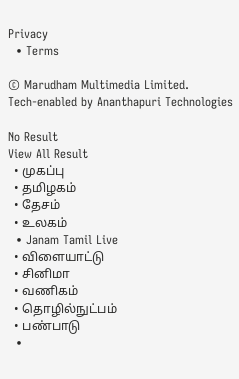Privacy
  • Terms

© Marudham Multimedia Limited.
Tech-enabled by Ananthapuri Technologies

No Result
View All Result
  • முகப்பு
  • தமிழகம்
  • தேசம்
  • உலகம்
  • Janam Tamil Live
  • விளையாட்டு
  • சினிமா
  • வணிகம்
  • தொழில்நுட்பம்
  • பண்பாடு
  •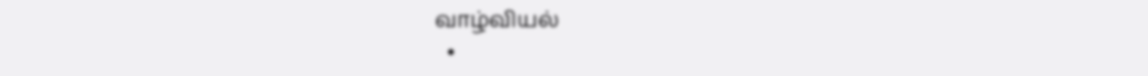வாழ்வியல்
  •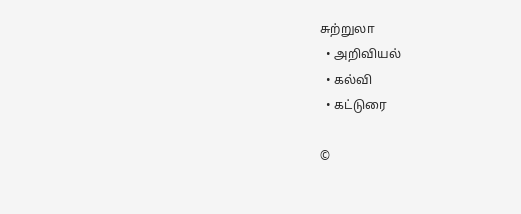சுற்றுலா
  • அறிவியல்
  • கல்வி
  • கட்டுரை

©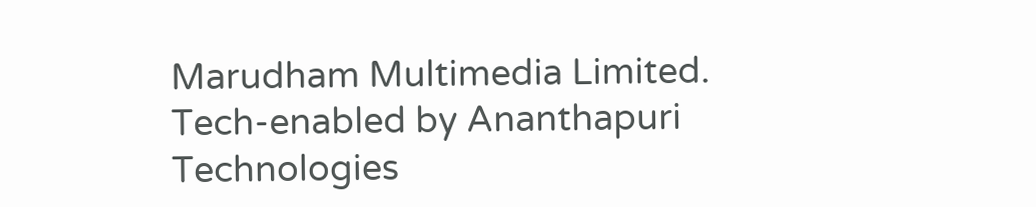Marudham Multimedia Limited.
Tech-enabled by Ananthapuri Technologies